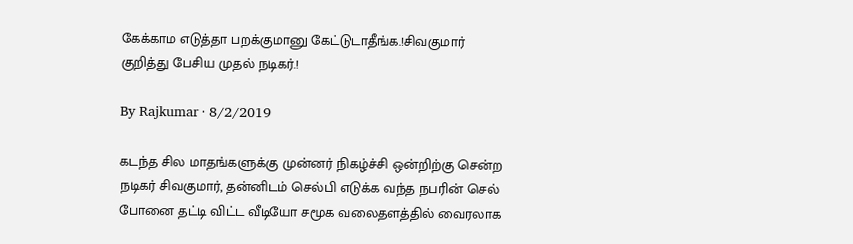கேக்காம எடுத்தா பறக்குமானு கேட்டுடாதீங்க.!சிவகுமார் குறித்து பேசிய முதல் நடிகர்.!

By Rajkumar · 8/2/2019

கடந்த சில மாதங்களுக்கு முன்னர் நிகழ்ச்சி ஒன்றிற்கு சென்ற நடிகர் சிவகுமார், தன்னிடம் செல்பி எடுக்க வந்த நபரின் செல் போனை தட்டி விட்ட வீடியோ சமூக வலைதளத்தில் வைரலாக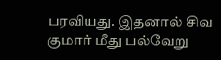பரவியது. இதனால் சிவ குமார் மீது பல்வேறு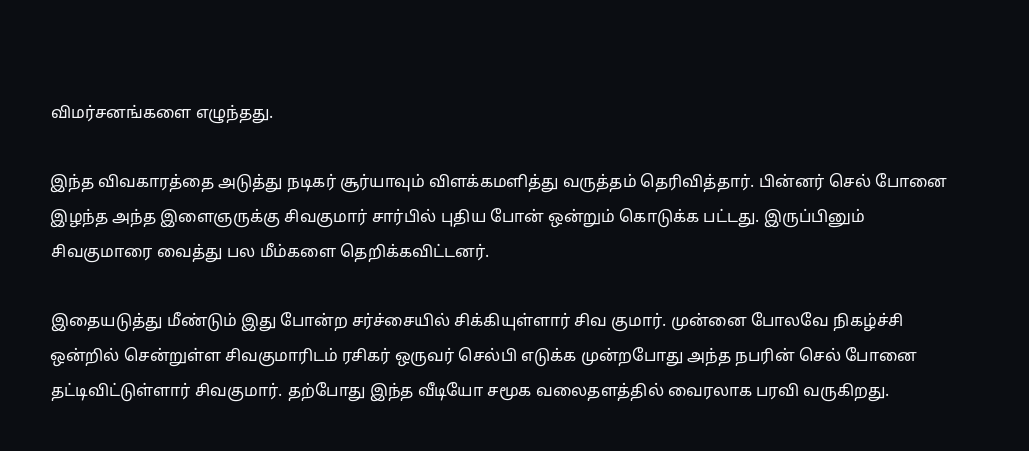விமர்சனங்களை எழுந்தது.

இந்த விவகாரத்தை அடுத்து நடிகர் சூர்யாவும் விளக்கமளித்து வருத்தம் தெரிவித்தார். பின்னர் செல் போனை இழந்த அந்த இளைஞருக்கு சிவகுமார் சார்பில் புதிய போன் ஒன்றும் கொடுக்க பட்டது. இருப்பினும் சிவகுமாரை வைத்து பல மீம்களை தெறிக்கவிட்டனர்.

இதையடுத்து மீண்டும் இது போன்ற சர்ச்சையில் சிக்கியுள்ளார் சிவ குமார். முன்னை போலவே நிகழ்ச்சி ஒன்றில் சென்றுள்ள சிவகுமாரிடம் ரசிகர் ஒருவர் செல்பி எடுக்க முன்றபோது அந்த நபரின் செல் போனை தட்டிவிட்டுள்ளார் சிவகுமார். தற்போது இந்த வீடியோ சமூக வலைதளத்தில் வைரலாக பரவி வருகிறது.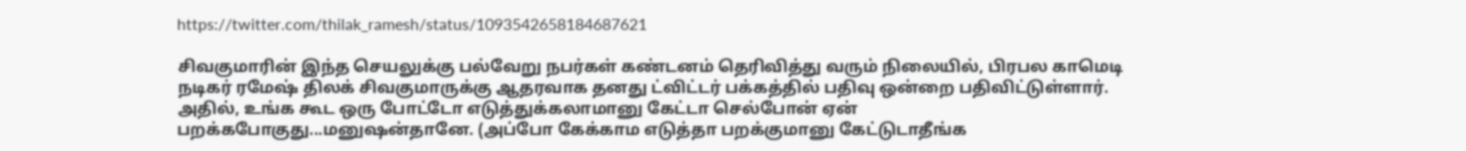https://twitter.com/thilak_ramesh/status/1093542658184687621

சிவகுமாரின் இந்த செயலுக்கு பல்வேறு நபர்கள் கண்டனம் தெரிவித்து வரும் நிலையில், பிரபல காமெடி நடிகர் ரமேஷ் திலக் சிவகுமாருக்கு ஆதரவாக தனது ட்விட்டர் பக்கத்தில் பதிவு ஒன்றை பதிவிட்டுள்ளார். அதில், உங்க கூட ஒரு போட்டோ எடுத்துக்கலாமானு கேட்டா செல்போன் ஏன் பறக்கபோகுது...மனுஷன்தானே. (அப்போ கேக்காம எடுத்தா பறக்குமானு கேட்டுடாதீங்க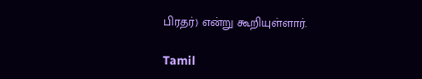பிரதர்) என்று கூறியுள்ளார்.

Tamil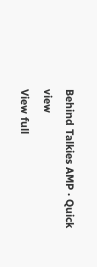Behind Talkies AMP · Quick view
View full